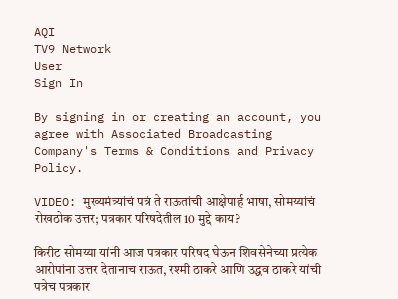AQI
TV9 Network
User
Sign In

By signing in or creating an account, you agree with Associated Broadcasting Company's Terms & Conditions and Privacy Policy.

VIDEO: मुख्यमंत्र्यांचं पत्रं ते राऊतांची आक्षेपार्ह भाषा, सोमय्यांचं रोखठोक उत्तर; पत्रकार परिषदेतील 10 मुद्दे काय?

किरीट सोमय्या यांनी आज पत्रकार परिषद घेऊन शिवसेनेच्या प्रत्येक आरोपांना उत्तर देतानाच राऊत, रश्मी ठाकरे आणि उद्धव ठाकरे यांची पत्रेच पत्रकार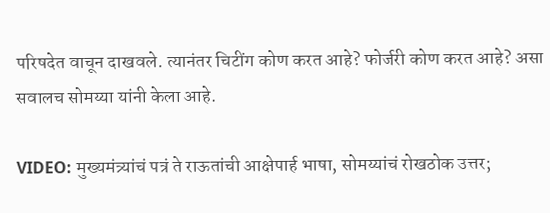परिषदेत वाचून दाखवले. त्यानंतर चिटींग कोण करत आहे? फोर्जरी कोण करत आहे? असा सवालच सोमय्या यांनी केला आहे.

VIDEO: मुख्यमंत्र्यांचं पत्रं ते राऊतांची आक्षेपार्ह भाषा, सोमय्यांचं रोखठोक उत्तर;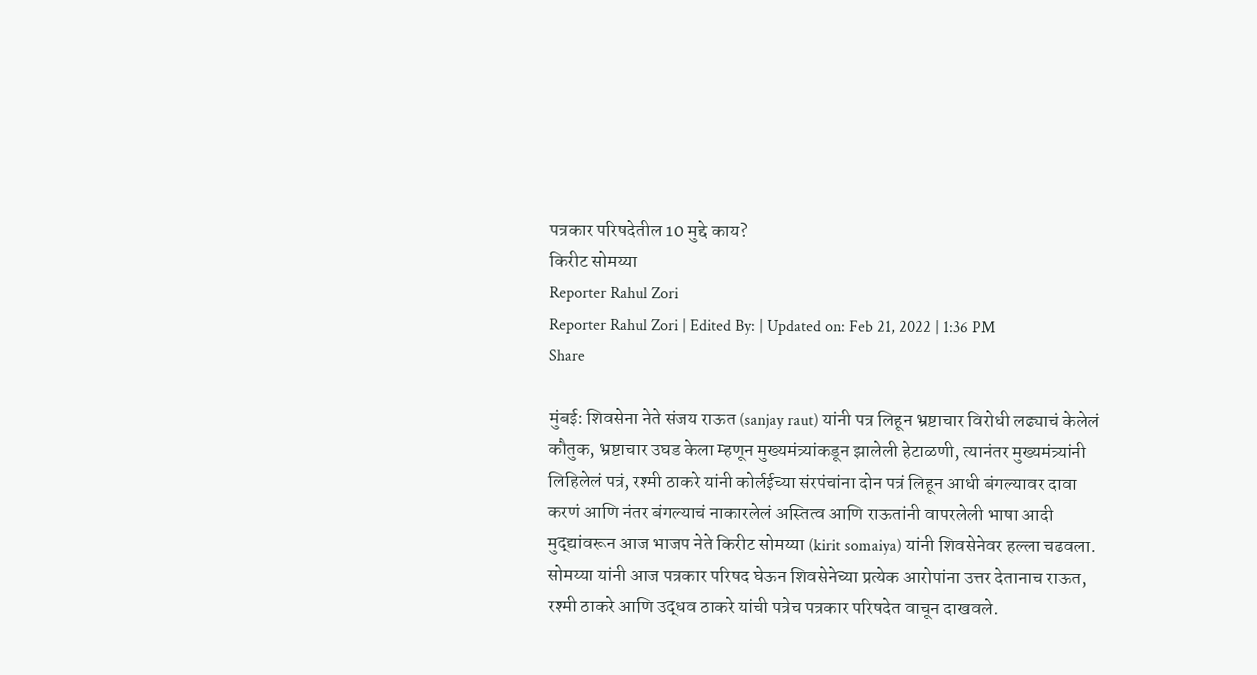पत्रकार परिषदेतील 10 मुद्दे काय?
किरीट सोमय्या
Reporter Rahul Zori
Reporter Rahul Zori | Edited By: | Updated on: Feb 21, 2022 | 1:36 PM
Share

मुंबई: शिवसेना नेते संजय राऊत (sanjay raut) यांनी पत्र लिहून भ्रष्टाचार विरोधी लढ्याचं केलेलं कौतुक, भ्रष्टाचार उघड केला म्हणून मुख्यमंत्र्यांकडून झालेली हेटाळणी, त्यानंतर मुख्यमंत्र्यांनी लिहिलेलं पत्रं, रश्मी ठाकरे यांनी कोर्लईच्या संरपंचांना दोन पत्रं लिहून आधी बंगल्यावर दावा करणं आणि नंतर बंगल्याचं नाकारलेलं अस्तित्व आणि राऊतांनी वापरलेली भाषा आदी मुद्द्यांवरून आज भाजप नेते किरीट सोमय्या (kirit somaiya) यांनी शिवसेनेवर हल्ला चढवला. सोमय्या यांनी आज पत्रकार परिषद घेऊन शिवसेनेच्या प्रत्येक आरोपांना उत्तर देतानाच राऊत, रश्मी ठाकरे आणि उद्धव ठाकरे यांची पत्रेच पत्रकार परिषदेत वाचून दाखवले.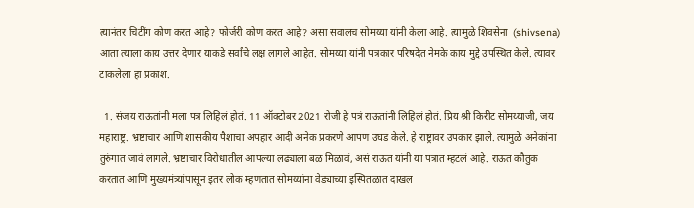त्यानंतर चिटींग कोण करत आहे? फोर्जरी कोण करत आहे? असा सवालच सोमय्या यांनी केला आहे. त्यामुळे शिवसेना  (shivsena) आता त्याला काय उत्तर देणार याकडे सर्वांचे लक्ष लागले आहेत. सोमय्या यांनी पत्रकार परिषदेत नेमके काय मुद्दे उपस्थित केले. त्यावर टाकलेला हा प्रकाश.

  1. संजय राऊतांनी मला पत्र लिहिलं होतं. 11 ऑक्टोबर 2021 रोजी हे पत्रं राऊतांनी लिहिलं होतं. प्रिय श्री किरीट सोमय्याजी, जय महाराष्ट्र. भ्रष्टाचार आणि शासकीय पैशाचा अपहार आदी अनेक प्रकरणे आपण उघड केले. हे राष्ट्रावर उपकार झाले. त्यामुळे अनेकांना तुरुंगात जावं लागले. भ्रष्टाचार विरोधातील आपल्या लढ्याला बळ मिळावं, असं राऊत यांनी या पत्रात म्हटलं आहे. राऊत कौतुक करतात आणि मुख्यमंत्र्यांपासून इतर लोक म्हणतात सोमय्यांना वेड्याच्या इस्पितळात दाखल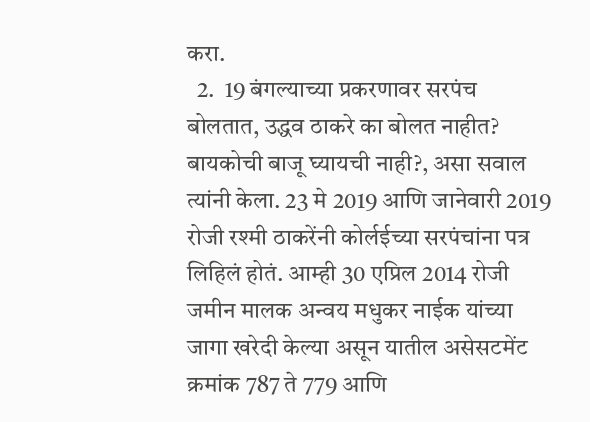करा.
  2.  19 बंगल्याच्या प्रकरणावर सरपंच बोलतात, उद्धव ठाकरे का बोलत नाहीत? बायकोची बाजू घ्यायची नाही?, असा सवाल त्यांनी केला. 23 मे 2019 आणि जानेवारी 2019 रोजी रश्मी ठाकरेंनी कोर्लईच्या सरपंचांना पत्र लिहिलं होतं. आम्ही 30 एप्रिल 2014 रोजी जमीन मालक अन्वय मधुकर नाईक यांच्या जागा खरेदी केल्या असून यातील असेसटमेंट क्रमांक 787 ते 779 आणि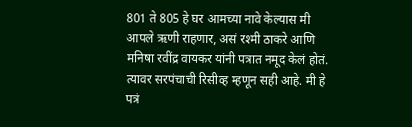801 ते 805 हे घर आमच्या नावे केल्यास मी आपले ऋणी राहणार, असं रश्मी ठाकरे आणि मनिषा रवींद्र वायकर यांनी पत्रात नमूद केलं होतं. त्यावर सरपंचाची रिसीव्ह म्हणून सही आहे. मी हे पत्रं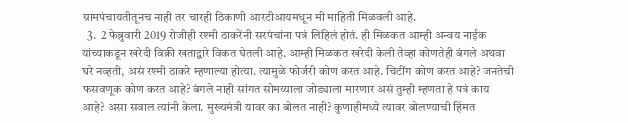ग्रामपंचायतीतूनच नाही तर चारही ठिकाणी आरटीआयमधून मी माहिती मिळवली आहे.
  3.  2 फेब्रुवारी 2019 रोजीही रश्मी ठाकरेंनी सरपंचांना पत्रं लिहिलं होतं. ही मिळकत आम्ही अन्वय नाईक यांच्याकडून खरेदी विक्री खताद्वारे विकत घेतली आहे. आम्ही मिळकत खरेदी केली तेव्हा कोणतेही बंगले अथवा घरे नव्हती, असं रश्मी ठाकरे म्हणाल्या होत्या. त्यामुळे फोर्जरी कोण करत आहे. चिटींग कोण करत आहे? जनतेची फसवणूक कोण करत आहे? बंगले नाही सांगत सोमय्याला जोड्याला मारणार असं तुम्ही म्हणता हे पत्रं काय आहे? असा सवाल त्यांनी केला. मुख्यमंत्री यावर का बोलत नाही? कुणाहीमध्ये त्यावर बोलण्याची हिंमत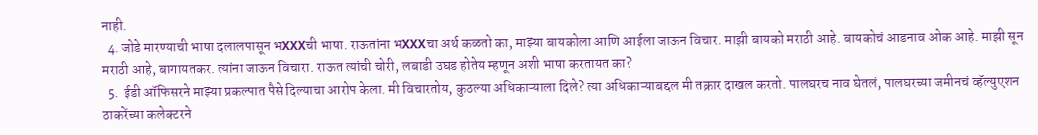नाही.
  4. जोडे मारण्याची भाषा दलालपासून भXXXची भाषा. राऊतांना भXXXचा अर्थ कळतो का, माझ्या बायकोला आणि आईला जाऊन विचार. माझी बायको मराठी आहे. बायकोचं आडनाव ओक आहे. माझी सून मराठी आहे, बागायतकर. त्यांना जाऊन विचारा. राऊत त्यांची चोरी, लबाडी उघड होतेय म्हणून अशी भाषा करतायत का?
  5.  ईडी ऑफिसरने माझ्या प्रकल्पात पैसे दिल्याचा आरोप केला. मी विचारतोय, कुठल्या अधिकाऱ्याला दिले? त्या अधिकाऱ्याबद्दल मी तक्रार दाखल करतो. पालघरच नाव घेतलं, पालघरच्या जमीनचं व्हॅल्युएशन ठाकरेंच्या कलेक्टरने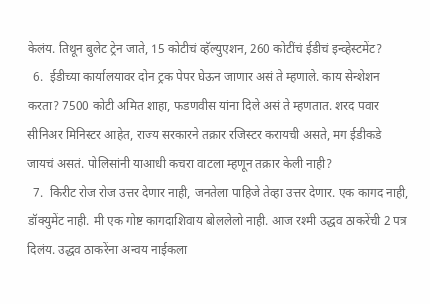केलंय. तिथून बुलेट ट्रेन जाते, 15 कोटीचं व्हॅल्युएशन, 260 कोटींचं ईडीचं इन्व्हेस्टमेंट?
  6.  ईडीच्या कार्यालयावर दोन ट्रक पेपर घेऊन जाणार असं ते म्हणाले. काय सेन्शेशन करता? 7500 कोटी अमित शाहा, फडणवीस यांना दिले असं ते म्हणतात. शरद पवार सीनिअर मिनिस्टर आहेत, राज्य सरकारने तक्रार रजिस्टर करायची असते, मग ईडीकडे जायचं असतं. पोलिसांनी याआधी कचरा वाटला म्हणून तक्रार केली नाही?
  7.  किरीट रोज रोज उत्तर देणार नाही, जनतेला पाहिजे तेव्हा उत्तर देणार. एक कागद नाही, डॉक्युमेंट नाही. मी एक गोष्ट कागदाशिवाय बोललेलो नाही. आज रश्मी उद्धव ठाकरेंची 2 पत्र दिलंय. उद्धव ठाकरेंना अन्वय नाईकला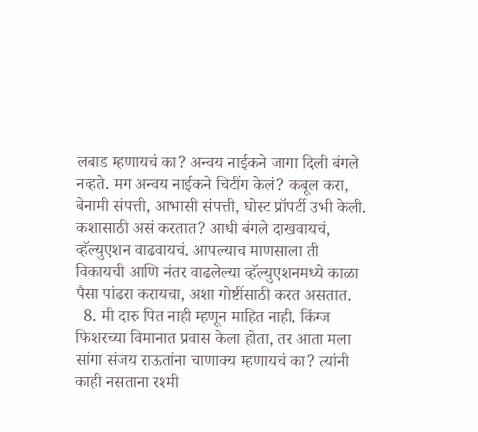लबाड म्हणायचं का? अन्वय नाईकने जागा दिली बंगले नव्हते. मग अन्वय नाईकने चिटींग केलं? कबूल करा, बेनामी संपत्ती, आभासी संपत्ती, घोस्ट प्रॉपर्टी उभी केली. कशासाठी असं करतात? आधी बंगले दाखवायचं, व्हॅल्युएशन वाढवायचं. आपल्याच माणसाला ती विकायची आणि नंतर वाढलेल्या व्हॅल्युएशनमध्ये काळा पैसा पांढरा करायचा, अशा गोष्टींसाठी करत असतात.
  8. मी दारु पित नाही म्हणून माहित नाही. किंग्ज फिशरच्या विमानात प्रवास केला होता, तर आता मला सांगा संजय राऊतांना चाणाक्य म्हणायचं का? त्यांनी काही नसताना रश्मी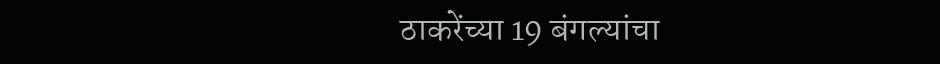ठाकरेंच्या 19 बंगल्यांचा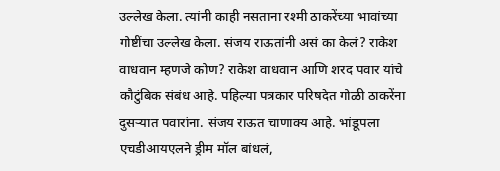उल्लेख केला. त्यांनी काही नसताना रश्मी ठाकरेंच्या भावांच्या गोष्टींचा उल्लेख केला. संजय राऊतांनी असं का केलं? राकेश वाधवान म्हणजे कोण? राकेश वाधवान आणि शरद पवार यांचे कौटुंबिक संबंध आहे. पहिल्या पत्रकार परिषदेत गोळी ठाकरेंना दुसऱ्यात पवारांना. संजय राऊत चाणाक्य आहे. भांडूपला एचडीआयएलने ड्रीम मॉल बांधलं,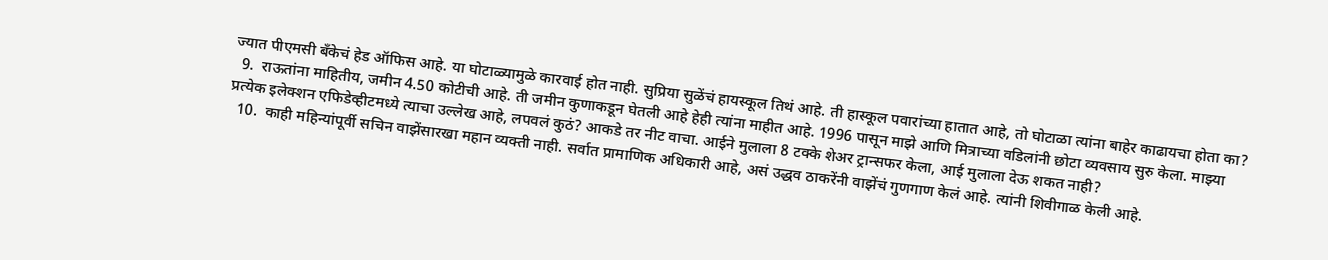ज्यात पीएमसी बँकेचं हेड ऑफिस आहे. या घोटाळ्यामुळे कारवाई होत नाही. सुप्रिया सुळेंचं हायस्कूल तिथं आहे. ती हास्कूल पवारांच्या हातात आहे, तो घोटाळा त्यांना बाहेर काढायचा होता का?
  9.  राऊतांना माहितीय, जमीन 4.50 कोटीची आहे. ती जमीन कुणाकडून घेतली आहे हेही त्यांना माहीत आहे. 1996 पासून माझे आणि मित्राच्या वडिलांनी छोटा व्यवसाय सुरु केला. माझ्या प्रत्येक इलेक्शन एफिडेव्हीटमध्ये त्याचा उल्लेख आहे, लपवलं कुठं? आकडे तर नीट वाचा. आईने मुलाला 8 टक्के शेअर ट्रान्सफर केला, आई मुलाला देऊ शकत नाही?
  10.  काही महिन्यांपूर्वी सचिन वाझेंसारखा महान व्यक्ती नाही. सर्वात प्रामाणिक अधिकारी आहे, असं उद्धव ठाकरेंनी वाझेंचं गुणगाण केलं आहे. त्यांनी शिवीगाळ केली आहे.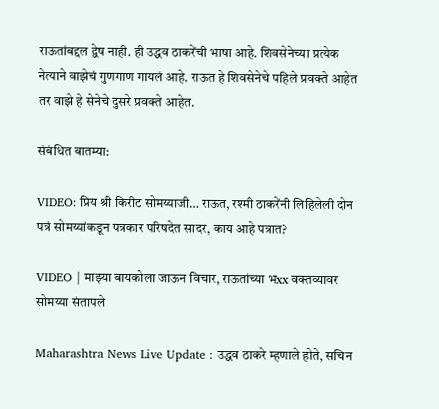राऊतांबद्दल द्वेष नाही. ही उद्धव ठाकरेंची भाषा आहे. शिवसेनेच्या प्रत्येक नेत्याने वाझेचं गुणगाण गायलं आहे. राऊत हे शिवसेनेचे पहिले प्रवक्ते आहेत तर वाझे हे सेनेचे दुसरे प्रवक्ते आहेत.

संबंधित बातम्या:

VIDEO: प्रिय श्री किरीट सोमय्याजी… राऊत, रश्मी ठाकरेंनी लिहिलेली दोन पत्रं सोमय्यांकडून पत्रकार परिषदेत सादर, काय आहे पत्रात?

VIDEO | माझ्या बायकोला जाऊन विचार, राऊतांच्या भxx वक्तव्यावर सोमय्या संतापले

Maharashtra News Live Update : उद्धव ठाकरे म्हणाले होते, सचिन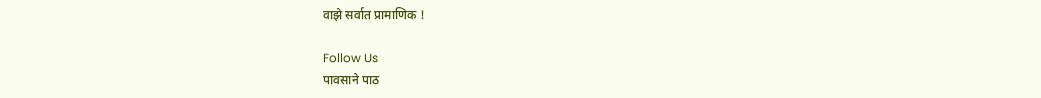वाझे सर्वात प्रामाणिक !

Follow Us
पावसाने पाठ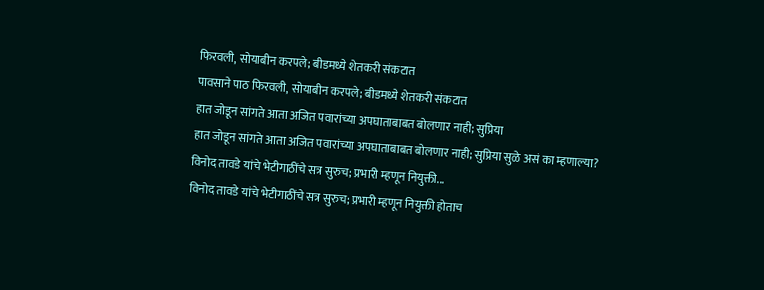फिरवली, सोयाबीन करपले; बीडमध्ये शेतकरी संकटात
पावसाने पाठ फिरवली, सोयाबीन करपले; बीडमध्ये शेतकरी संकटात
हात जोडून सांगते आता अजित पवारांच्या अपघाताबाबत बोलणार नाही; सुप्रिया
हात जोडून सांगते आता अजित पवारांच्या अपघाताबाबत बोलणार नाही; सुप्रिया सुळे असं का म्हणाल्या?
विनोद तावडे यांचे भेटीगाठींचे सत्र सुरुच; प्रभारी म्हणून नियुक्ती...
विनोद तावडे यांचे भेटीगाठींचे सत्र सुरुच; प्रभारी म्हणून नियुक्ती होताच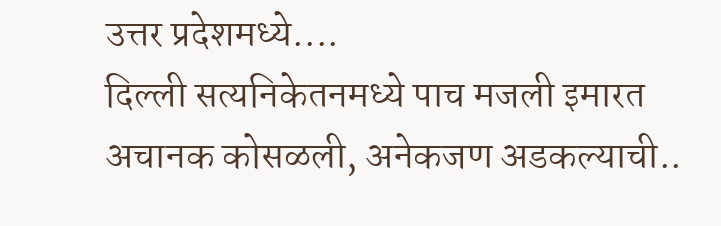उत्तर प्रदेशमध्ये....
दिल्ली सत्यनिकेतनमध्ये पाच मजली इमारत अचानक कोसळली, अनेकजण अडकल्याची..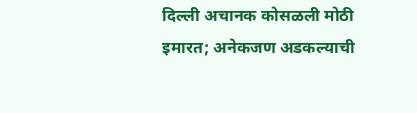दिल्ली अचानक कोसळली मोठी इमारत; अनेकजण अडकल्याची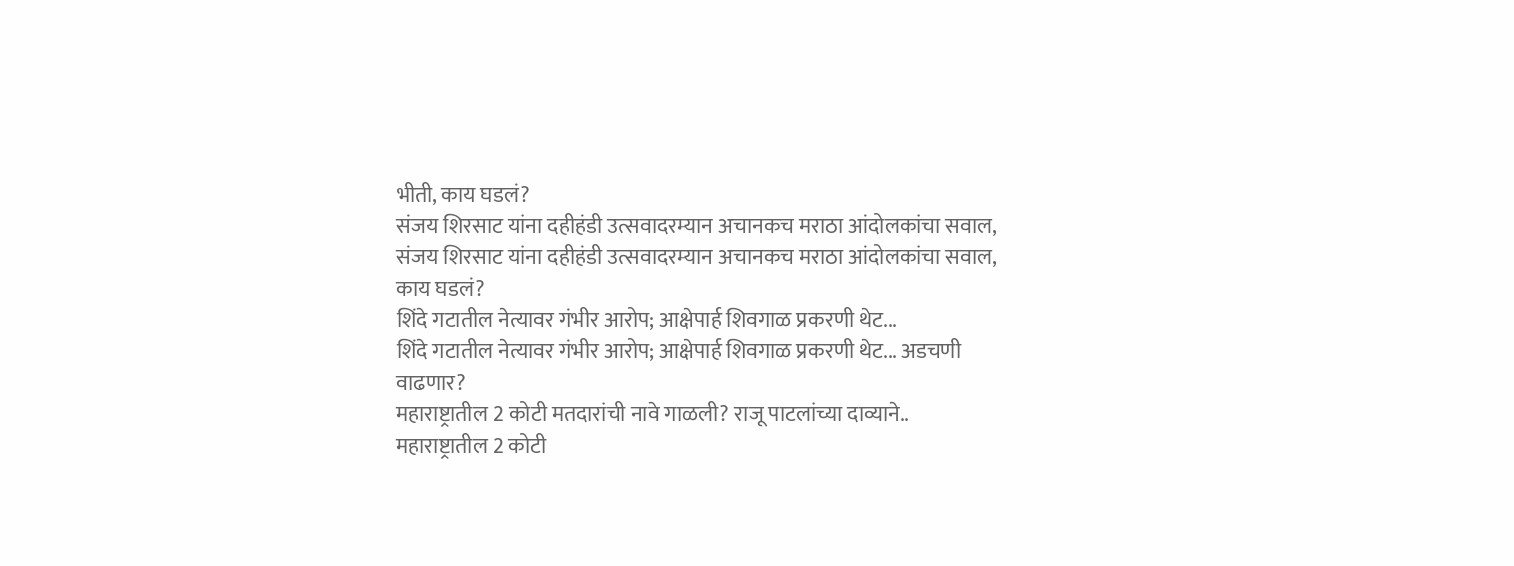भीती, काय घडलं?
संजय शिरसाट यांना दहीहंडी उत्सवादरम्यान अचानकच मराठा आंदोलकांचा सवाल,
संजय शिरसाट यांना दहीहंडी उत्सवादरम्यान अचानकच मराठा आंदोलकांचा सवाल, काय घडलं?
शिंदे गटातील नेत्यावर गंभीर आरोप; आक्षेपार्ह शिवगाळ प्रकरणी थेट...
शिंदे गटातील नेत्यावर गंभीर आरोप; आक्षेपार्ह शिवगाळ प्रकरणी थेट... अडचणी वाढणार?
महाराष्ट्रातील 2 कोटी मतदारांची नावे गाळली? राजू पाटलांच्या दाव्याने..
महाराष्ट्रातील 2 कोटी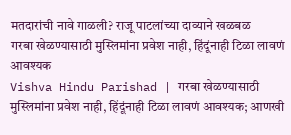मतदारांची नावे गाळली? राजू पाटलांच्या दाव्याने खळबळ
गरबा खेळण्यासाठी मुस्लिमांना प्रवेश नाही, हिंदूंनाही टिळा लावणं आवश्यक
Vishva Hindu Parishad | गरबा खेळण्यासाठी मुस्लिमांना प्रवेश नाही, हिंदूंनाही टिळा लावणं आवश्यक; आणखी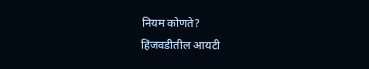नियम कोणते?
हिंजवडीतील आयटी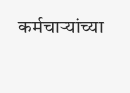कर्मचाऱ्यांच्या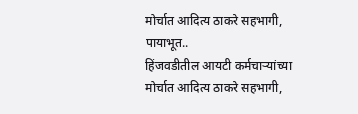मोर्चात आदित्य ठाकरे सहभागी, पायाभूत..
हिंजवडीतील आयटी कर्मचाऱ्यांच्या मोर्चात आदित्य ठाकरे सहभागी,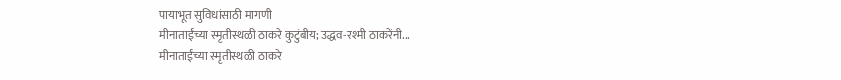पायाभूत सुविधांसाठी मागणी
मीनाताईंच्या स्मृतीस्थळी ठाकरे कुटुंबीय; उद्धव-रश्मी ठाकरेंनी...
मीनाताईंच्या स्मृतीस्थळी ठाकरे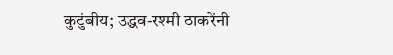कुटुंबीय; उद्धव-रश्मी ठाकरेंनी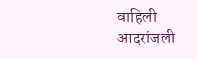वाहिली आदरांजली